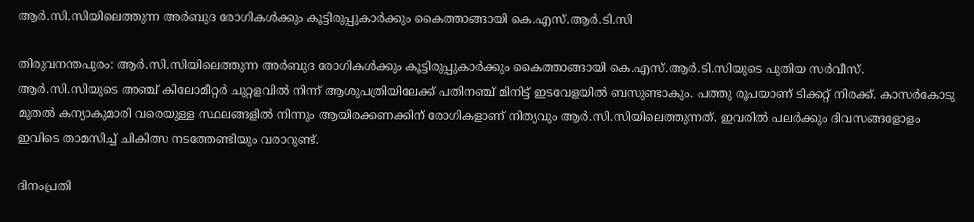ആര്‍.സി.സിയിലെത്തുന്ന അര്‍ബുദ രോഗികള്‍ക്കും കൂട്ടിരുപ്പുകാര്‍ക്കും കൈത്താങ്ങായി കെ.എസ്.ആര്‍.ടി.സി

തിരുവനന്തപുരം: ആര്‍.സി.സിയിലെത്തുന്ന അര്‍ബുദ രോഗികള്‍ക്കും കൂട്ടിരുപ്പുകാര്‍ക്കും കൈത്താങ്ങായി കെ.എസ്.ആര്‍.ടി.സിയുടെ പുതിയ സര്‍വീസ്. ആര്‍.സി.സിയുടെ അഞ്ച് കിലോമീറ്റര്‍ ചുറ്റളവില്‍ നിന്ന് ആശുപത്രിയിലേക്ക് പതിനഞ്ച് മിനിട്ട് ഇടവേളയില്‍ ബസുണ്ടാകും. പത്തു രൂപയാണ് ടിക്കറ്റ് നിരക്ക്. കാസര്‍കോടു മുതല്‍ കന്യാകുമാരി വരെയുള്ള സ്ഥലങ്ങളില്‍ നിന്നും ആയിരക്കണക്കിന് രോഗികളാണ് നിത്യവും ആര്‍.സി.സിയിലെത്തുന്നത്. ഇവരില്‍ പലര്‍ക്കും ദിവസങ്ങളോളം ഇവിടെ താമസിച്ച് ചികിത്സ നടത്തേണ്ടിയും വരാറുണ്ട്.

ദിനംപ്രതി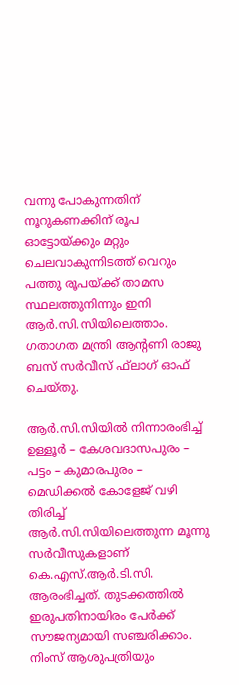വന്നു പോകുന്നതിന് നൂറുകണക്കിന് രൂപ ഓട്ടോയ്ക്കും മറ്റും ചെലവാകുന്നിടത്ത് വെറും പത്തു രൂപയ്ക്ക് താമസ സ്ഥലത്തുനിന്നും ഇനി ആര്‍.സി.സിയിലെത്താം. ഗതാഗത മന്ത്രി ആന്റണി രാജു ബസ് സര്‍വീസ് ഫ്‌ലാഗ് ഓഫ് ചെയ്തു.

ആര്‍.സി.സിയില്‍ നിന്നാരംഭിച്ച് ഉള്ളൂര്‍ – കേശവദാസപുരം – പട്ടം – കുമാരപുരം – മെഡിക്കല്‍ കോളേജ് വഴി തിരിച്ച് ആര്‍.സി.സിയിലെത്തുന്ന മൂന്നു സര്‍വീസുകളാണ് കെ.എസ്.ആര്‍.ടി.സി. ആരംഭിച്ചത്. തുടക്കത്തില്‍ ഇരുപതിനായിരം പേര്‍ക്ക് സൗജന്യമായി സഞ്ചരിക്കാം. നിംസ് ആശുപത്രിയും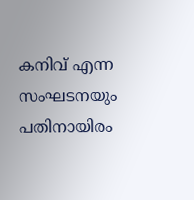കനിവ് എന്ന സംഘടനയും പതിനായിരം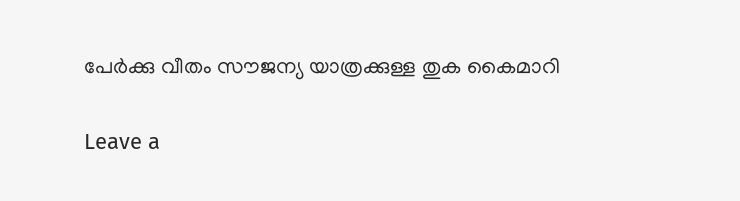പേര്‍ക്കു വീതം സൗജന്യ യാത്രക്കുള്ള തുക കൈമാറി

Leave a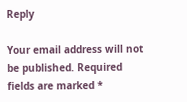Reply

Your email address will not be published. Required fields are marked *